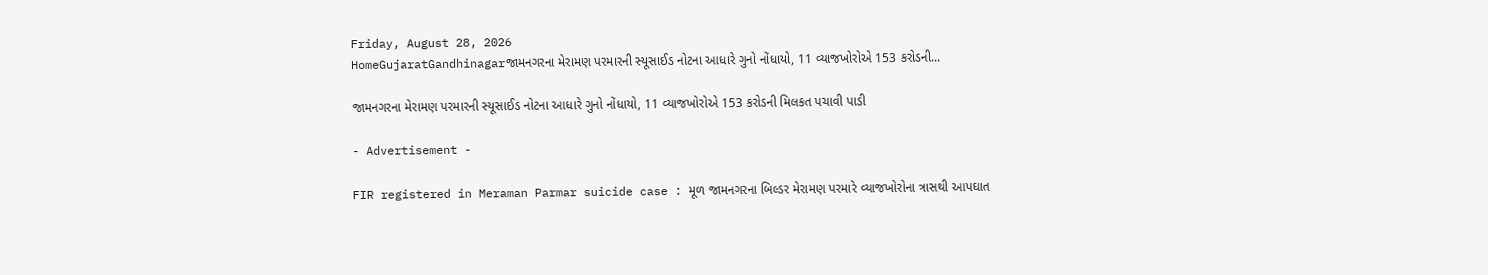Friday, August 28, 2026
HomeGujaratGandhinagarજામનગરના મેરામણ પરમારની સ્યૂસાઈડ નોટના આધારે ગુનો નોંધાયો, 11 વ્યાજખોરોએ 153 કરોડની...

જામનગરના મેરામણ પરમારની સ્યૂસાઈડ નોટના આધારે ગુનો નોંધાયો, 11 વ્યાજખોરોએ 153 કરોડની મિલકત પચાવી પાડી

- Advertisement -

FIR registered in Meraman Parmar suicide case : મૂળ જામનગરના બિલ્ડર મેરામણ પરમારે વ્યાજખોરોના ત્રાસથી આપઘાત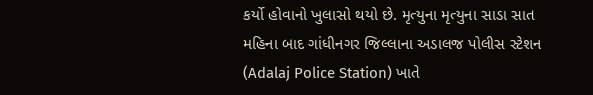કર્યો હોવાનો ખુલાસો થયો છે. મૃત્યુના મૃત્યુના સાડા સાત મહિના બાદ ગાંધીનગર જિલ્લાના અડાલજ પોલીસ સ્ટેશન (Adalaj Police Station) ખાતે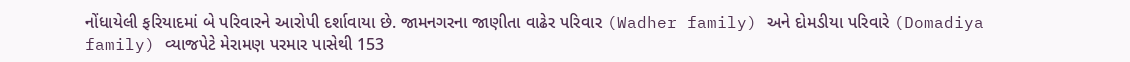નોંધાયેલી ફરિયાદમાં બે પરિવારને આરોપી દર્શાવાયા છે. જામનગરના જાણીતા વાઢેર પરિવાર (Wadher family) અને દોમડીયા પરિવારે (Domadiya family) વ્યાજપેટે મેરામણ પરમાર પાસેથી 153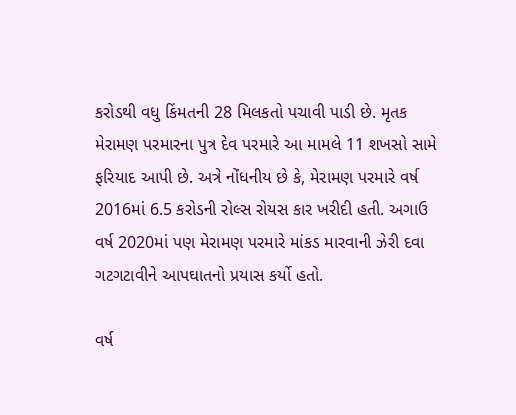કરોડથી વધુ કિંમતની 28 મિલકતો પચાવી પાડી છે. મૃતક મેરામણ પરમારના પુત્ર દેવ પરમારે આ મામલે 11 શખસો સામે ફરિયાદ આપી છે. અત્રે નોંધનીય છે કે, મેરામણ પરમારે વર્ષ 2016માં 6.5 કરોડની રોલ્સ રોયસ કાર ખરીદી હતી. અગાઉ વર્ષ 2020માં પણ મેરામણ પરમારે માંકડ મારવાની ઝેરી દવા ગટગટાવીને આપઘાતનો પ્રયાસ કર્યો હતો.

વર્ષ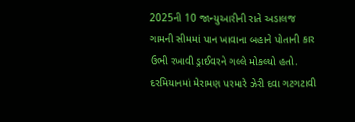2025ની 10 જાન્યુઆરીની રાતે અડાલજ ગામની સીમમાં પાન ખાવાના બહાને પોતાની કાર ઉભી રખાવી ડ્રાઈવરને ગલ્લે મોકલ્યો હતો. દરમિયાનમાં મેરામણ પરમારે ઝેરી દવા ગટગટાવી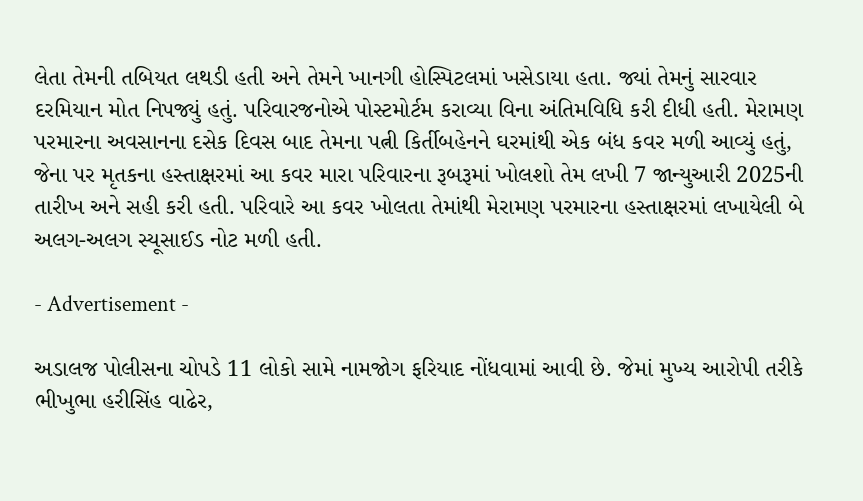લેતા તેમની તબિયત લથડી હતી અને તેમને ખાનગી હોસ્પિટલમાં ખસેડાયા હતા. જ્યાં તેમનું સારવાર દરમિયાન મોત નિપજ્યું હતું. પરિવારજનોએ પોસ્ટમોર્ટમ કરાવ્યા વિના અંતિમવિધિ કરી દીધી હતી. મેરામણ પરમારના અવસાનના દસેક દિવસ બાદ તેમના પત્ની કિર્તીબહેનને ઘરમાંથી એક બંધ કવર મળી આવ્યું હતું, જેના પર મૃતકના હસ્તાક્ષરમાં આ કવર મારા પરિવારના રૂબરૂમાં ખોલશો તેમ લખી 7 જાન્યુઆરી 2025ની તારીખ અને સહી કરી હતી. પરિવારે આ કવર ખોલતા તેમાંથી મેરામણ પરમારના હસ્તાક્ષરમાં લખાયેલી બે અલગ-અલગ સ્યૂસાઈડ નોટ મળી હતી.

- Advertisement -

અડાલજ પોલીસના ચોપડે 11 લોકો સામે નામજોગ ફરિયાદ નોંધવામાં આવી છે. જેમાં મુખ્ય આરોપી તરીકે ભીખુભા હરીસિંહ વાઢેર,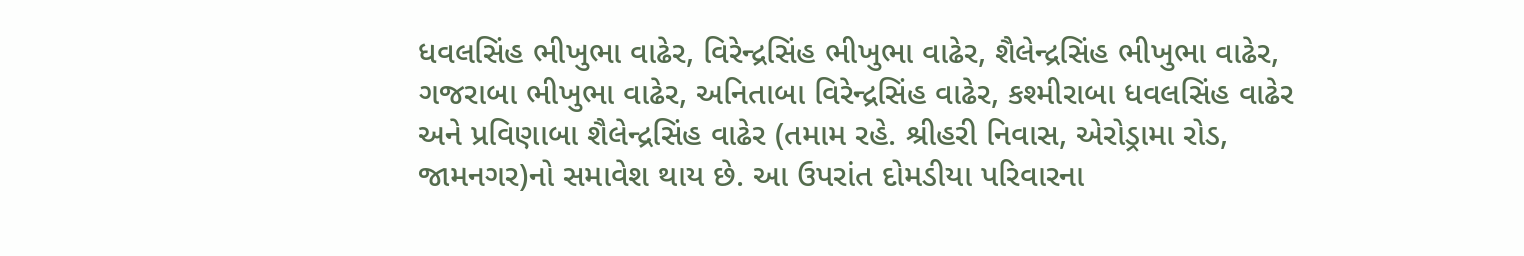ધવલસિંહ ભીખુભા વાઢેર, વિરેન્દ્રસિંહ ભીખુભા વાઢેર, શૈલેન્દ્રસિંહ ભીખુભા વાઢેર, ગજરાબા ભીખુભા વાઢેર, અનિતાબા વિરેન્દ્રસિંહ વાઢેર, કશ્મીરાબા ધવલસિંહ વાઢેર અને પ્રવિણાબા શૈલેન્દ્રસિંહ વાઢેર (તમામ રહે. શ્રીહરી નિવાસ, એરોડ્રામા રોડ, જામનગર)નો સમાવેશ થાય છે. આ ઉપરાંત દોમડીયા પરિવારના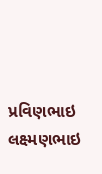પ્રવિણભાઇ લક્ષ્મણભાઇ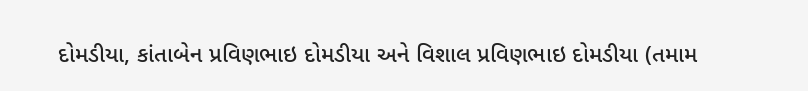દોમડીયા, કાંતાબેન પ્રવિણભાઇ દોમડીયા અને વિશાલ પ્રવિણભાઇ દોમડીયા (તમામ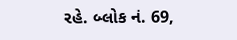રહે. બ્લોક નં. 69,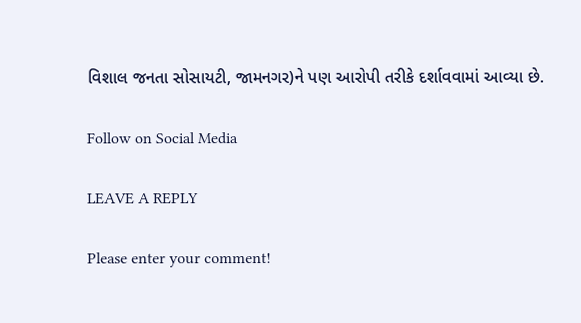વિશાલ જનતા સોસાયટી, જામનગર)ને પણ આરોપી તરીકે દર્શાવવામાં આવ્યા છે.

Follow on Social Media

LEAVE A REPLY

Please enter your comment!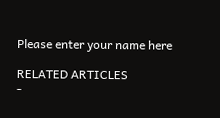Please enter your name here

RELATED ARTICLES
-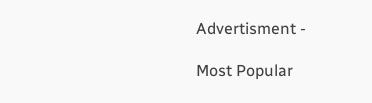Advertisment -

Most Popular